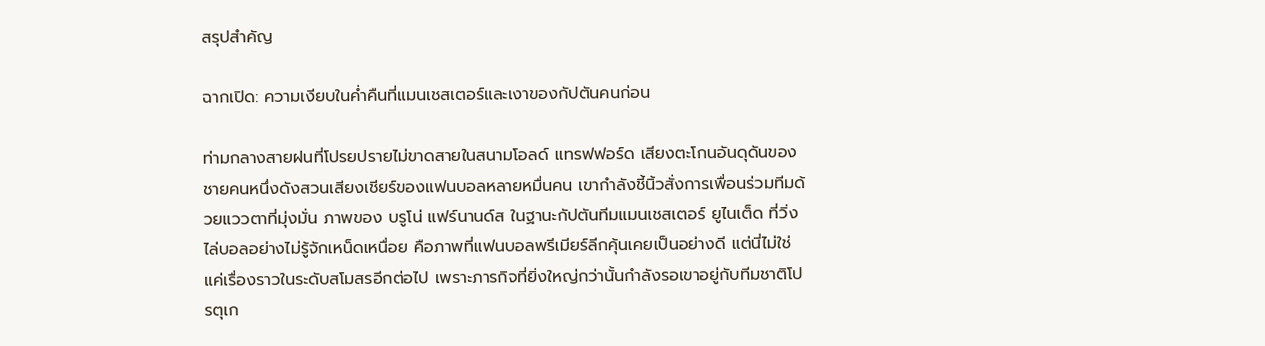สรุปสำคัญ

ฉากเปิด: ความเงียบในค่ำคืนที่แมนเชสเตอร์และเงาของกัปตันคนก่อน

ท่ามกลางสายฝนที่โปรยปรายไม่ขาดสายในสนามโอลด์ แทรฟฟอร์ด เสียงตะโกนอันดุดันของชายคนหนึ่งดังสวนเสียงเชียร์ของแฟนบอลหลายหมื่นคน เขากำลังชี้นิ้วสั่งการเพื่อนร่วมทีมด้วยแววตาที่มุ่งมั่น ภาพของ บรูโน่ แฟร์นานด์ส ในฐานะกัปตันทีมแมนเชสเตอร์ ยูไนเต็ด ที่วิ่งไล่บอลอย่างไม่รู้จักเหน็ดเหนื่อย คือภาพที่แฟนบอลพรีเมียร์ลีกคุ้นเคยเป็นอย่างดี แต่นี่ไม่ใช่แค่เรื่องราวในระดับสโมสรอีกต่อไป เพราะภารกิจที่ยิ่งใหญ่กว่านั้นกำลังรอเขาอยู่กับทีมชาติโปรตุเก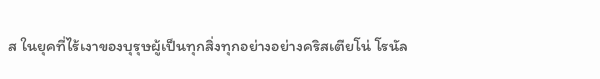ส ในยุคที่ไร้เงาของบุรุษผู้เป็นทุกสิ่งทุกอย่างอย่างคริสเตียโน่ โรนัล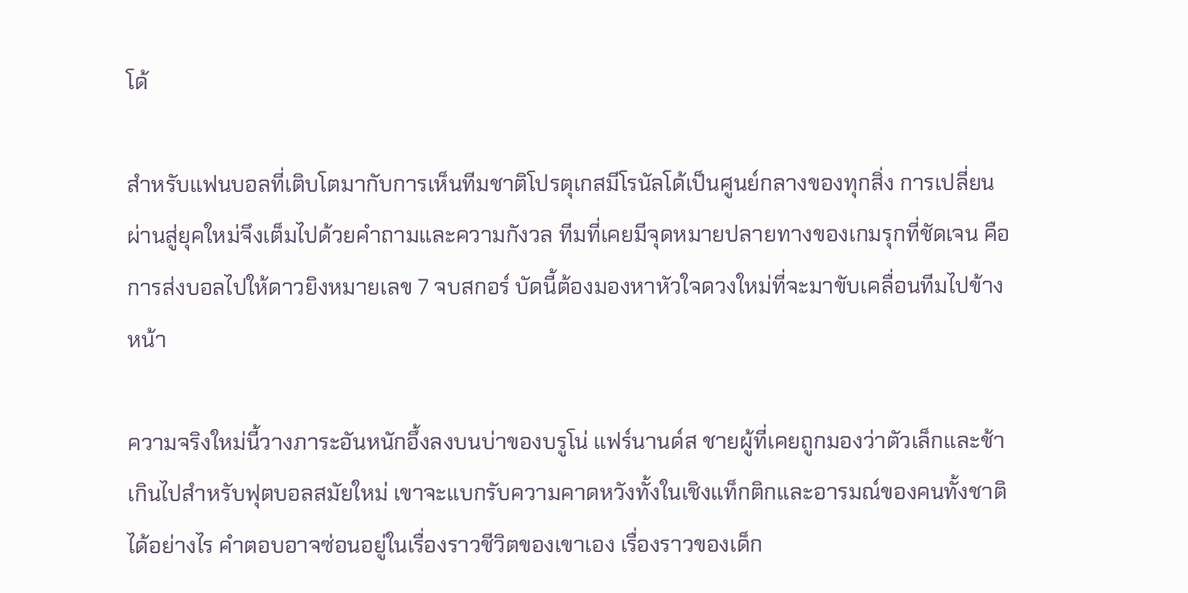โด้

สำหรับแฟนบอลที่เติบโตมากับการเห็นทีมชาติโปรตุเกสมีโรนัลโด้เป็นศูนย์กลางของทุกสิ่ง การเปลี่ยนผ่านสู่ยุคใหม่จึงเต็มไปด้วยคำถามและความกังวล ทีมที่เคยมีจุดหมายปลายทางของเกมรุกที่ชัดเจน คือการส่งบอลไปให้ดาวยิงหมายเลข 7 จบสกอร์ บัดนี้ต้องมองหาหัวใจดวงใหม่ที่จะมาขับเคลื่อนทีมไปข้างหน้า

ความจริงใหม่นี้วางภาระอันหนักอึ้งลงบนบ่าของบรูโน่ แฟร์นานด์ส ชายผู้ที่เคยถูกมองว่าตัวเล็กและช้าเกินไปสำหรับฟุตบอลสมัยใหม่ เขาจะแบกรับความคาดหวังทั้งในเชิงแท็กติกและอารมณ์ของคนทั้งชาติได้อย่างไร คำตอบอาจซ่อนอยู่ในเรื่องราวชีวิตของเขาเอง เรื่องราวของเด็ก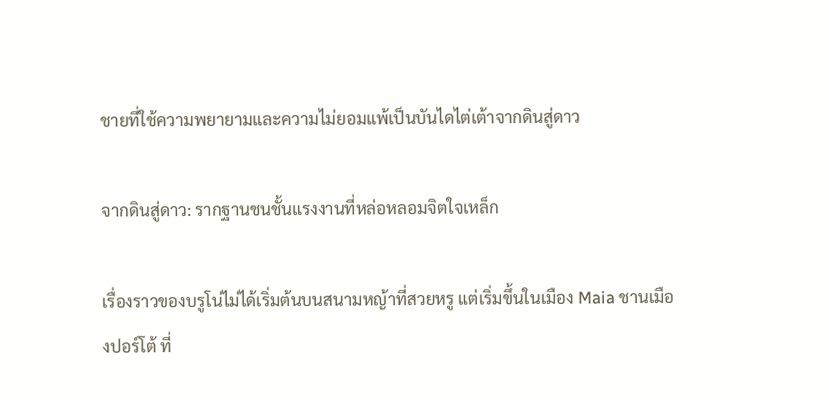ชายที่ใช้ความพยายามและความไม่ยอมแพ้เป็นบันไดไต่เต้าจากดินสู่ดาว

จากดินสู่ดาว: รากฐานชนชั้นแรงงานที่หล่อหลอมจิตใจเหล็ก

เรื่องราวของบรูโน่ไม่ได้เริ่มต้นบนสนามหญ้าที่สวยหรู แต่เริ่มขึ้นในเมือง Maia ชานเมืองปอร์โต้ ที่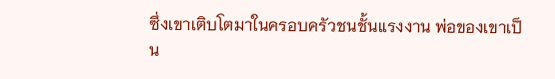ซึ่งเขาเติบโตมาในครอบครัวชนชั้นแรงงาน พ่อของเขาเป็น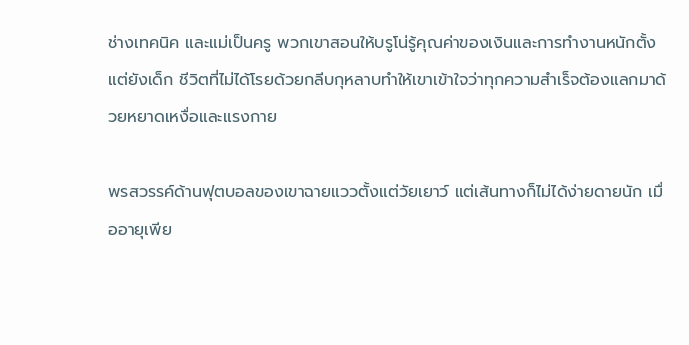ช่างเทคนิค และแม่เป็นครู พวกเขาสอนให้บรูโน่รู้คุณค่าของเงินและการทำงานหนักตั้งแต่ยังเด็ก ชีวิตที่ไม่ได้โรยด้วยกลีบกุหลาบทำให้เขาเข้าใจว่าทุกความสำเร็จต้องแลกมาด้วยหยาดเหงื่อและแรงกาย

พรสวรรค์ด้านฟุตบอลของเขาฉายแววตั้งแต่วัยเยาว์ แต่เส้นทางก็ไม่ได้ง่ายดายนัก เมื่ออายุเพีย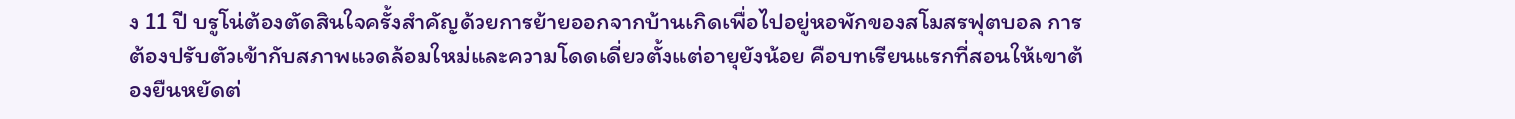ง 11 ปี บรูโน่ต้องตัดสินใจครั้งสำคัญด้วยการย้ายออกจากบ้านเกิดเพื่อไปอยู่หอพักของสโมสรฟุตบอล การต้องปรับตัวเข้ากับสภาพแวดล้อมใหม่และความโดดเดี่ยวตั้งแต่อายุยังน้อย คือบทเรียนแรกที่สอนให้เขาต้องยืนหยัดต่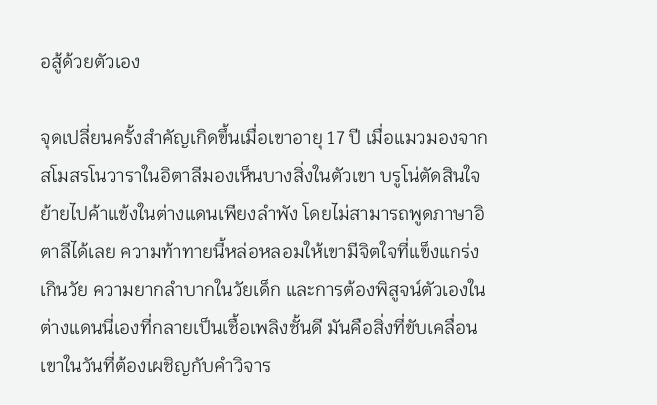อสู้ด้วยตัวเอง

จุดเปลี่ยนครั้งสำคัญเกิดขึ้นเมื่อเขาอายุ 17 ปี เมื่อแมวมองจากสโมสรโนวาราในอิตาลีมองเห็นบางสิ่งในตัวเขา บรูโน่ตัดสินใจย้ายไปค้าแข้งในต่างแดนเพียงลำพัง โดยไม่สามารถพูดภาษาอิตาลีได้เลย ความท้าทายนี้หล่อหลอมให้เขามีจิตใจที่แข็งแกร่งเกินวัย ความยากลำบากในวัยเด็ก และการต้องพิสูจน์ตัวเองในต่างแดนนี่เองที่กลายเป็นเชื้อเพลิงชั้นดี มันคือสิ่งที่ขับเคลื่อนเขาในวันที่ต้องเผชิญกับคำวิจาร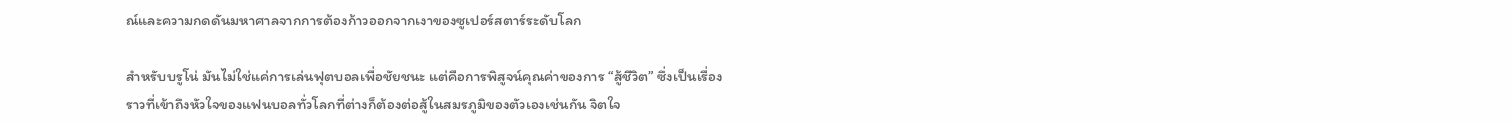ณ์และความกดดันมหาศาลจากการต้องก้าวออกจากเงาของซูเปอร์สตาร์ระดับโลก

สำหรับบรูโน่ มันไม่ใช่แค่การเล่นฟุตบอลเพื่อชัยชนะ แต่คือการพิสูจน์คุณค่าของการ “สู้ชีวิต” ซึ่งเป็นเรื่องราวที่เข้าถึงหัวใจของแฟนบอลทั่วโลกที่ต่างก็ต้องต่อสู้ในสมรภูมิของตัวเองเช่นกัน จิตใจ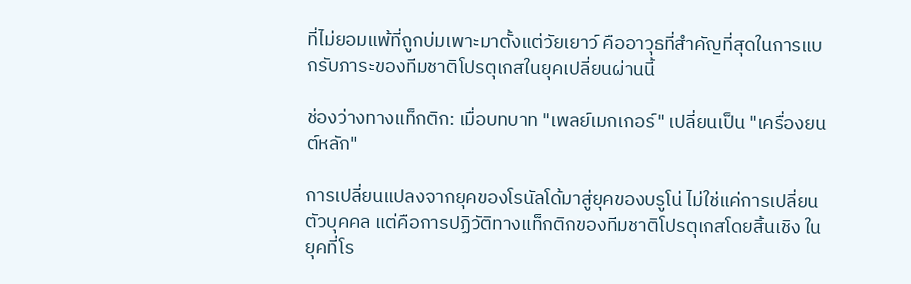ที่ไม่ยอมแพ้ที่ถูกบ่มเพาะมาตั้งแต่วัยเยาว์ คืออาวุธที่สำคัญที่สุดในการแบกรับภาระของทีมชาติโปรตุเกสในยุคเปลี่ยนผ่านนี้

ช่องว่างทางแท็กติก: เมื่อบทบาท "เพลย์เมกเกอร์" เปลี่ยนเป็น "เครื่องยนต์หลัก"

การเปลี่ยนแปลงจากยุคของโรนัลโด้มาสู่ยุคของบรูโน่ ไม่ใช่แค่การเปลี่ยนตัวบุคคล แต่คือการปฏิวัติทางแท็กติกของทีมชาติโปรตุเกสโดยสิ้นเชิง ในยุคที่โร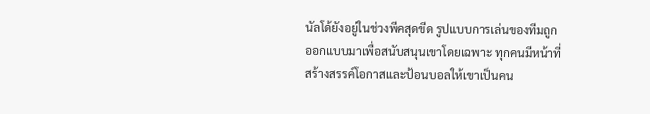นัลโด้ยังอยู่ในช่วงพีคสุดขีด รูปแบบการเล่นของทีมถูกออกแบบมาเพื่อสนับสนุนเขาโดยเฉพาะ ทุกคนมีหน้าที่สร้างสรรค์โอกาสและป้อนบอลให้เขาเป็นคน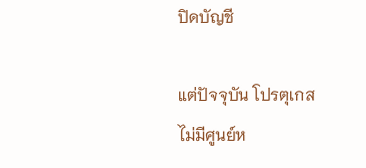ปิดบัญชี

แต่ปัจจุบัน โปรตุเกสไม่มีศูนย์ห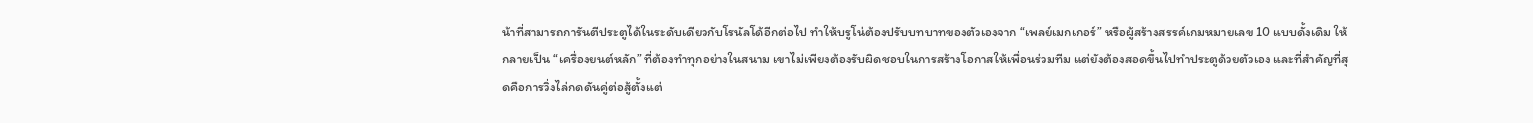น้าที่สามารถการันตีประตูได้ในระดับเดียวกับโรนัลโด้อีกต่อไป ทำให้บรูโน่ต้องปรับบทบาทของตัวเองจาก “เพลย์เมกเกอร์” หรือผู้สร้างสรรค์เกมหมายเลข 10 แบบดั้งเดิม ให้กลายเป็น “เครื่องยนต์หลัก” ที่ต้องทำทุกอย่างในสนาม เขาไม่เพียงต้องรับผิดชอบในการสร้างโอกาสให้เพื่อนร่วมทีม แต่ยังต้องสอดขึ้นไปทำประตูด้วยตัวเอง และที่สำคัญที่สุดคือการวิ่งไล่กดดันคู่ต่อสู้ตั้งแต่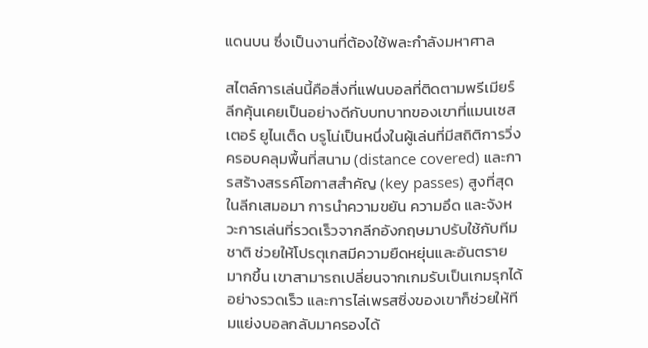แดนบน ซึ่งเป็นงานที่ต้องใช้พละกำลังมหาศาล

สไตล์การเล่นนี้คือสิ่งที่แฟนบอลที่ติดตามพรีเมียร์ลีกคุ้นเคยเป็นอย่างดีกับบทบาทของเขาที่แมนเชสเตอร์ ยูไนเต็ด บรูโน่เป็นหนึ่งในผู้เล่นที่มีสถิติการวิ่งครอบคลุมพื้นที่สนาม (distance covered) และการสร้างสรรค์โอกาสสำคัญ (key passes) สูงที่สุดในลีกเสมอมา การนำความขยัน ความอึด และจังหวะการเล่นที่รวดเร็วจากลีกอังกฤษมาปรับใช้กับทีมชาติ ช่วยให้โปรตุเกสมีความยืดหยุ่นและอันตรายมากขึ้น เขาสามารถเปลี่ยนจากเกมรับเป็นเกมรุกได้อย่างรวดเร็ว และการไล่เพรสซิ่งของเขาก็ช่วยให้ทีมแย่งบอลกลับมาครองได้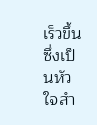เร็วขึ้น ซึ่งเป็นหัวใจสำ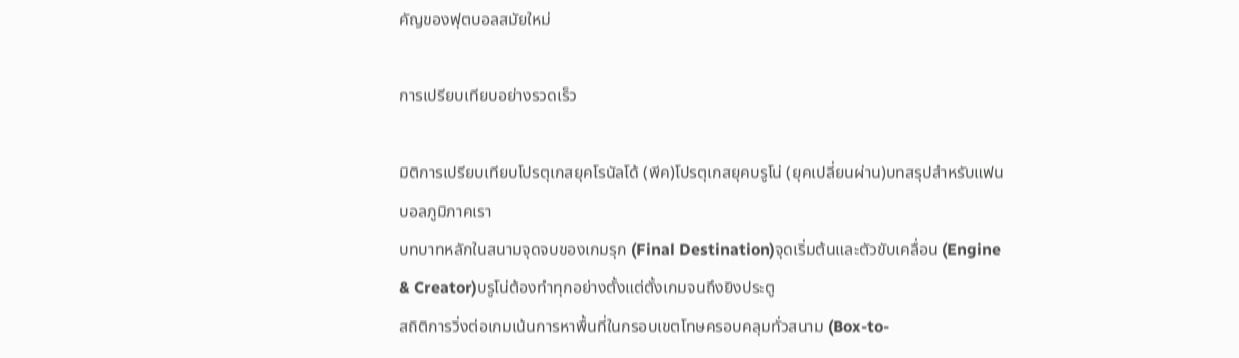คัญของฟุตบอลสมัยใหม่

การเปรียบเทียบอย่างรวดเร็ว

มิติการเปรียบเทียบโปรตุเกสยุคโรนัลโด้ (พีค)โปรตุเกสยุคบรูโน่ (ยุคเปลี่ยนผ่าน)บทสรุปสำหรับแฟนบอลภูมิภาคเรา
บทบาทหลักในสนามจุดจบของเกมรุก (Final Destination)จุดเริ่มต้นและตัวขับเคลื่อน (Engine & Creator)บรูโน่ต้องทำทุกอย่างตั้งแต่ตั้งเกมจนถึงยิงประตู
สถิติการวิ่งต่อเกมเน้นการหาพื้นที่ในกรอบเขตโทษครอบคลุมทั่วสนาม (Box-to-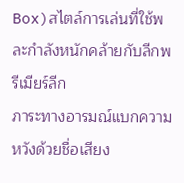Box)สไตล์การเล่นที่ใช้พละกำลังหนักคล้ายกับลีกพรีเมียร์ลีก
ภาระทางอารมณ์แบกความหวังด้วยชื่อเสียง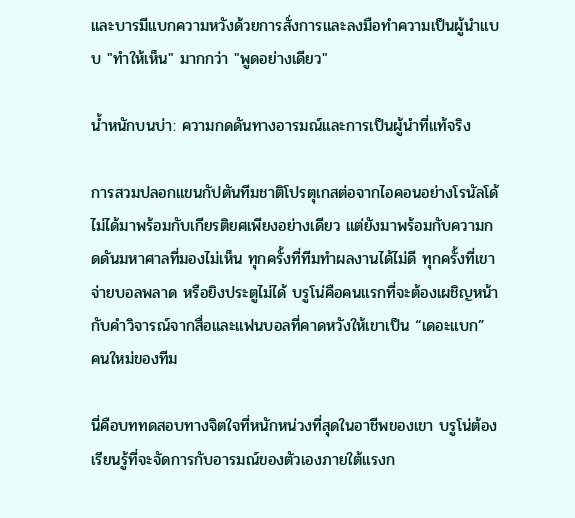และบารมีแบกความหวังด้วยการสั่งการและลงมือทำความเป็นผู้นำแบบ "ทำให้เห็น" มากกว่า "พูดอย่างเดียว"

น้ำหนักบนบ่า: ความกดดันทางอารมณ์และการเป็นผู้นำที่แท้จริง

การสวมปลอกแขนกัปตันทีมชาติโปรตุเกสต่อจากไอคอนอย่างโรนัลโด้ ไม่ได้มาพร้อมกับเกียรติยศเพียงอย่างเดียว แต่ยังมาพร้อมกับความกดดันมหาศาลที่มองไม่เห็น ทุกครั้งที่ทีมทำผลงานได้ไม่ดี ทุกครั้งที่เขาจ่ายบอลพลาด หรือยิงประตูไม่ได้ บรูโน่คือคนแรกที่จะต้องเผชิญหน้ากับคำวิจารณ์จากสื่อและแฟนบอลที่คาดหวังให้เขาเป็น “เดอะแบก” คนใหม่ของทีม

นี่คือบททดสอบทางจิตใจที่หนักหน่วงที่สุดในอาชีพของเขา บรูโน่ต้องเรียนรู้ที่จะจัดการกับอารมณ์ของตัวเองภายใต้แรงก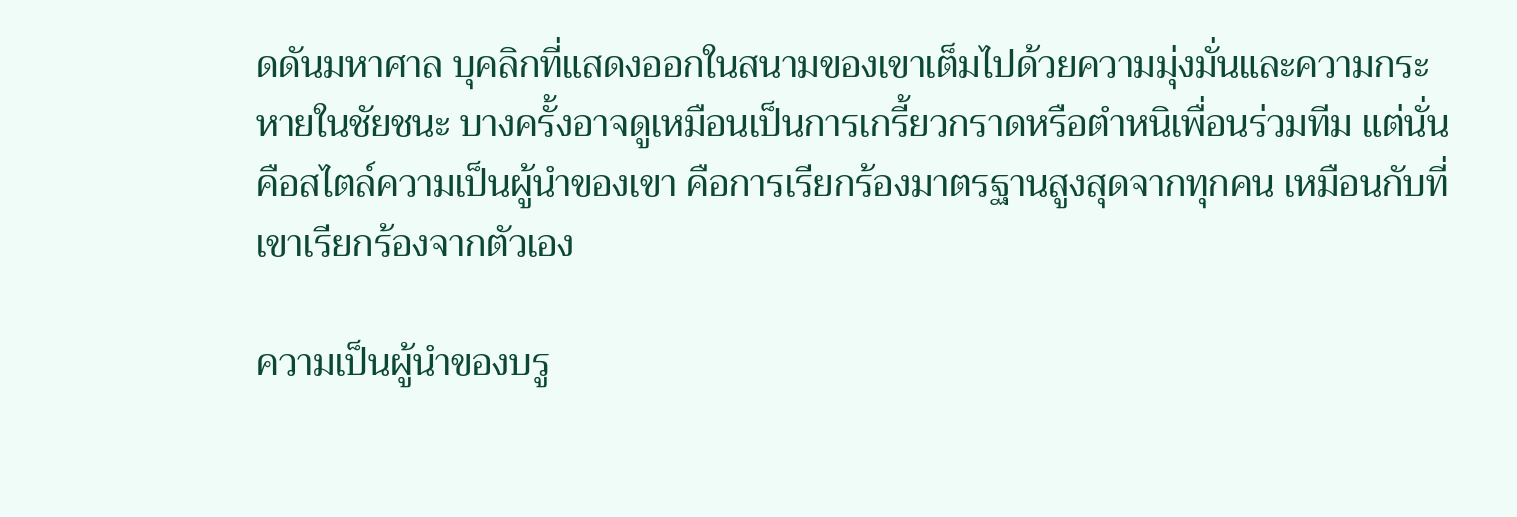ดดันมหาศาล บุคลิกที่แสดงออกในสนามของเขาเต็มไปด้วยความมุ่งมั่นและความกระหายในชัยชนะ บางครั้งอาจดูเหมือนเป็นการเกรี้ยวกราดหรือตำหนิเพื่อนร่วมทีม แต่นั่นคือสไตล์ความเป็นผู้นำของเขา คือการเรียกร้องมาตรฐานสูงสุดจากทุกคน เหมือนกับที่เขาเรียกร้องจากตัวเอง

ความเป็นผู้นำของบรู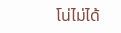โน่ไม่ได้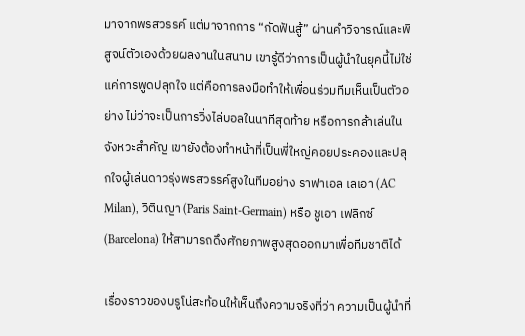มาจากพรสวรรค์ แต่มาจากการ “กัดฟันสู้” ผ่านคำวิจารณ์และพิสูจน์ตัวเองด้วยผลงานในสนาม เขารู้ดีว่าการเป็นผู้นำในยุคนี้ไม่ใช่แค่การพูดปลุกใจ แต่คือการลงมือทำให้เพื่อนร่วมทีมเห็นเป็นตัวอย่าง ไม่ว่าจะเป็นการวิ่งไล่บอลในนาทีสุดท้าย หรือการกล้าเล่นในจังหวะสำคัญ เขายังต้องทำหน้าที่เป็นพี่ใหญ่คอยประคองและปลุกใจผู้เล่นดาวรุ่งพรสวรรค์สูงในทีมอย่าง ราฟาเอล เลเอา (AC Milan), วิตินญา (Paris Saint-Germain) หรือ ชูเอา เฟลิกซ์ (Barcelona) ให้สามารถดึงศักยภาพสูงสุดออกมาเพื่อทีมชาติได้

เรื่องราวของบรูโน่สะท้อนให้เห็นถึงความจริงที่ว่า ความเป็นผู้นำที่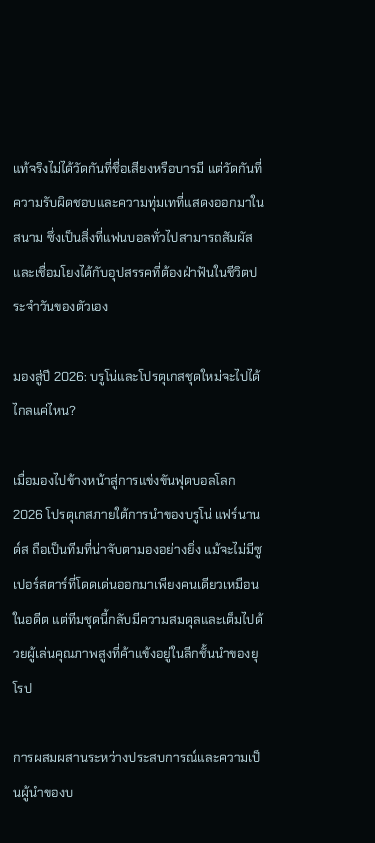แท้จริงไม่ได้วัดกันที่ชื่อเสียงหรือบารมี แต่วัดกันที่ความรับผิดชอบและความทุ่มเทที่แสดงออกมาในสนาม ซึ่งเป็นสิ่งที่แฟนบอลทั่วไปสามารถสัมผัสและเชื่อมโยงได้กับอุปสรรคที่ต้องฝ่าฟันในชีวิตประจำวันของตัวเอง

มองสู่ปี 2026: บรูโน่และโปรตุเกสชุดใหม่จะไปได้ไกลแค่ไหน?

เมื่อมองไปข้างหน้าสู่การแข่งขันฟุตบอลโลก 2026 โปรตุเกสภายใต้การนำของบรูโน่ แฟร์นานด์ส ถือเป็นทีมที่น่าจับตามองอย่างยิ่ง แม้จะไม่มีซูเปอร์สตาร์ที่โดดเด่นออกมาเพียงคนเดียวเหมือนในอดีต แต่ทีมชุดนี้กลับมีความสมดุลและเต็มไปด้วยผู้เล่นคุณภาพสูงที่ค้าแข้งอยู่ในลีกชั้นนำของยุโรป

การผสมผสานระหว่างประสบการณ์และความเป็นผู้นำของบ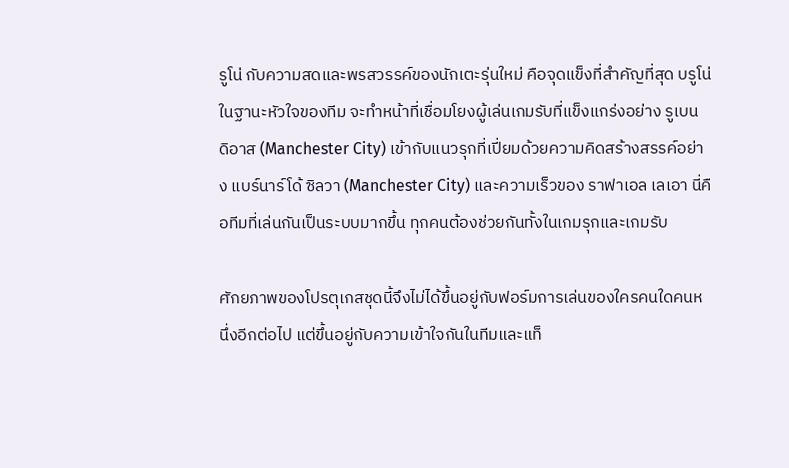รูโน่ กับความสดและพรสวรรค์ของนักเตะรุ่นใหม่ คือจุดแข็งที่สำคัญที่สุด บรูโน่ในฐานะหัวใจของทีม จะทำหน้าที่เชื่อมโยงผู้เล่นเกมรับที่แข็งแกร่งอย่าง รูเบน ดิอาส (Manchester City) เข้ากับแนวรุกที่เปี่ยมด้วยความคิดสร้างสรรค์อย่าง แบร์นาร์โด้ ซิลวา (Manchester City) และความเร็วของ ราฟาเอล เลเอา นี่คือทีมที่เล่นกันเป็นระบบมากขึ้น ทุกคนต้องช่วยกันทั้งในเกมรุกและเกมรับ

ศักยภาพของโปรตุเกสชุดนี้จึงไม่ได้ขึ้นอยู่กับฟอร์มการเล่นของใครคนใดคนหนึ่งอีกต่อไป แต่ขึ้นอยู่กับความเข้าใจกันในทีมและแท็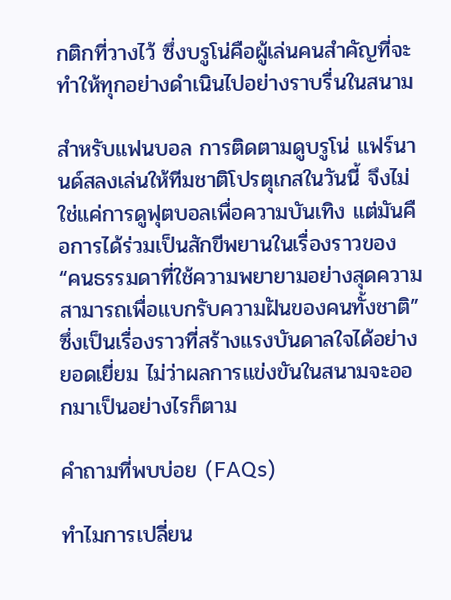กติกที่วางไว้ ซึ่งบรูโน่คือผู้เล่นคนสำคัญที่จะทำให้ทุกอย่างดำเนินไปอย่างราบรื่นในสนาม

สำหรับแฟนบอล การติดตามดูบรูโน่ แฟร์นานด์สลงเล่นให้ทีมชาติโปรตุเกสในวันนี้ จึงไม่ใช่แค่การดูฟุตบอลเพื่อความบันเทิง แต่มันคือการได้ร่วมเป็นสักขีพยานในเรื่องราวของ “คนธรรมดาที่ใช้ความพยายามอย่างสุดความสามารถเพื่อแบกรับความฝันของคนทั้งชาติ” ซึ่งเป็นเรื่องราวที่สร้างแรงบันดาลใจได้อย่างยอดเยี่ยม ไม่ว่าผลการแข่งขันในสนามจะออกมาเป็นอย่างไรก็ตาม

คำถามที่พบบ่อย (FAQs)

ทำไมการเปลี่ยน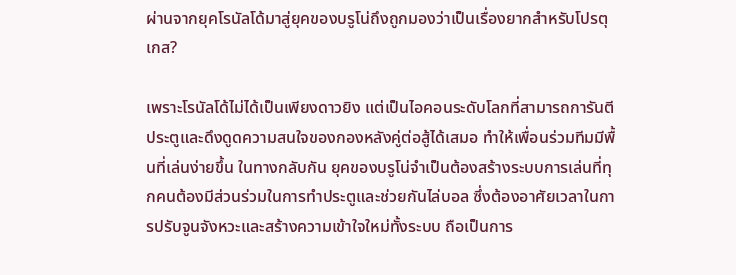ผ่านจากยุคโรนัลโด้มาสู่ยุคของบรูโน่ถึงถูกมองว่าเป็นเรื่องยากสำหรับโปรตุเกส?

เพราะโรนัลโด้ไม่ได้เป็นเพียงดาวยิง แต่เป็นไอคอนระดับโลกที่สามารถการันตีประตูและดึงดูดความสนใจของกองหลังคู่ต่อสู้ได้เสมอ ทำให้เพื่อนร่วมทีมมีพื้นที่เล่นง่ายขึ้น ในทางกลับกัน ยุคของบรูโน่จำเป็นต้องสร้างระบบการเล่นที่ทุกคนต้องมีส่วนร่วมในการทำประตูและช่วยกันไล่บอล ซึ่งต้องอาศัยเวลาในการปรับจูนจังหวะและสร้างความเข้าใจใหม่ทั้งระบบ ถือเป็นการ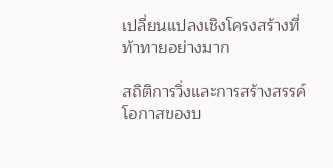เปลี่ยนแปลงเชิงโครงสร้างที่ท้าทายอย่างมาก

สถิติการวิ่งและการสร้างสรรค์โอกาสของบ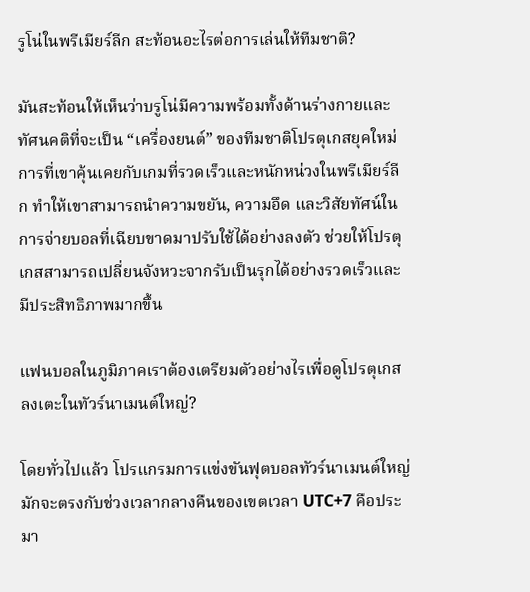รูโน่ในพรีเมียร์ลีก สะท้อนอะไรต่อการเล่นให้ทีมชาติ?

มันสะท้อนให้เห็นว่าบรูโน่มีความพร้อมทั้งด้านร่างกายและทัศนคติที่จะเป็น “เครื่องยนต์” ของทีมชาติโปรตุเกสยุคใหม่ การที่เขาคุ้นเคยกับเกมที่รวดเร็วและหนักหน่วงในพรีเมียร์ลีก ทำให้เขาสามารถนำความขยัน, ความอึด และวิสัยทัศน์ในการจ่ายบอลที่เฉียบขาดมาปรับใช้ได้อย่างลงตัว ช่วยให้โปรตุเกสสามารถเปลี่ยนจังหวะจากรับเป็นรุกได้อย่างรวดเร็วและมีประสิทธิภาพมากขึ้น

แฟนบอลในภูมิภาคเราต้องเตรียมตัวอย่างไรเพื่อดูโปรตุเกสลงเตะในทัวร์นาเมนต์ใหญ่?

โดยทั่วไปแล้ว โปรแกรมการแข่งขันฟุตบอลทัวร์นาเมนต์ใหญ่มักจะตรงกับช่วงเวลากลางคืนของเขตเวลา UTC+7 คือประมา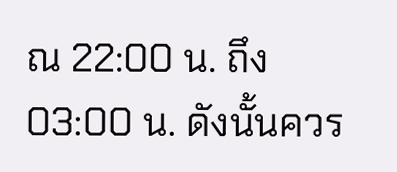ณ 22:00 น. ถึง 03:00 น. ดังนั้นควร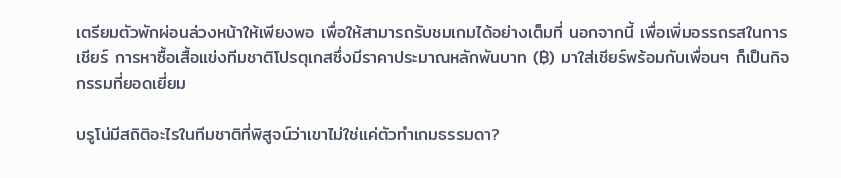เตรียมตัวพักผ่อนล่วงหน้าให้เพียงพอ เพื่อให้สามารถรับชมเกมได้อย่างเต็มที่ นอกจากนี้ เพื่อเพิ่มอรรถรสในการเชียร์ การหาซื้อเสื้อแข่งทีมชาติโปรตุเกสซึ่งมีราคาประมาณหลักพันบาท (฿) มาใส่เชียร์พร้อมกับเพื่อนๆ ก็เป็นกิจกรรมที่ยอดเยี่ยม

บรูโน่มีสถิติอะไรในทีมชาติที่พิสูจน์ว่าเขาไม่ใช่แค่ตัวทำเกมธรรมดา?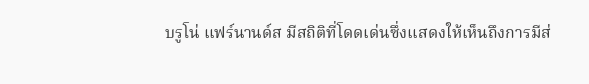บรูโน่ แฟร์นานด์ส มีสถิติที่โดดเด่นซึ่งแสดงให้เห็นถึงการมีส่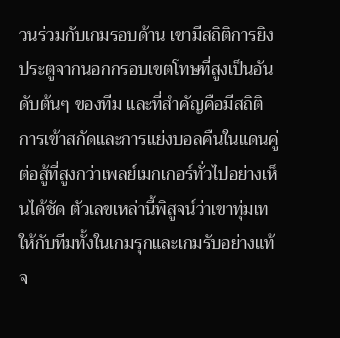วนร่วมกับเกมรอบด้าน เขามีสถิติการยิงประตูจากนอกกรอบเขตโทษที่สูงเป็นอันดับต้นๆ ของทีม และที่สำคัญคือมีสถิติการเข้าสกัดและการแย่งบอลคืนในแดนคู่ต่อสู้ที่สูงกว่าเพลย์เมกเกอร์ทั่วไปอย่างเห็นได้ชัด ตัวเลขเหล่านี้พิสูจน์ว่าเขาทุ่มเทให้กับทีมทั้งในเกมรุกและเกมรับอย่างแท้จ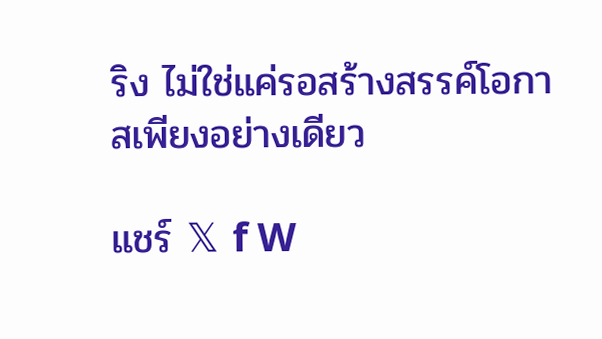ริง ไม่ใช่แค่รอสร้างสรรค์โอกาสเพียงอย่างเดียว

แชร์ 𝕏 f W